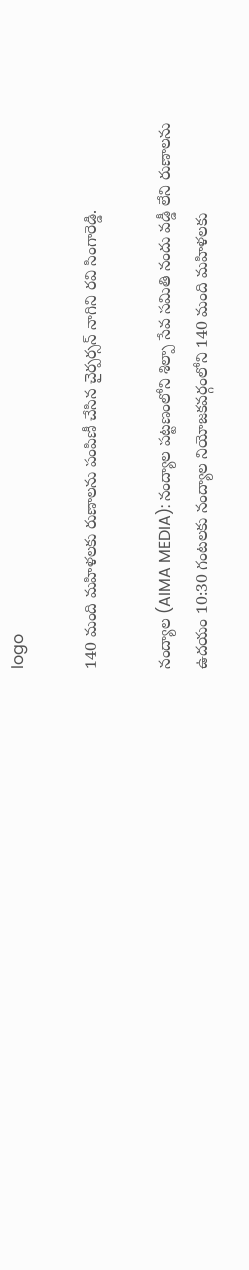logo

140 మంది మహిళలకు రుణాలను పంపిణీ చేసిన చైర్పర్సన్ నాగిని రవి సింగారెడ్డి.

నంద్యాల (AIMA MEDIA): నంద్యాల పట్టణంలోని శిల్పా సేవ సమితి నందు వడ్డీ లేని రుణాలను ఉదయం 10:30 గంటలకు నంద్యాల నియోజకవర్గంలోని 140 మంది మహిళలకు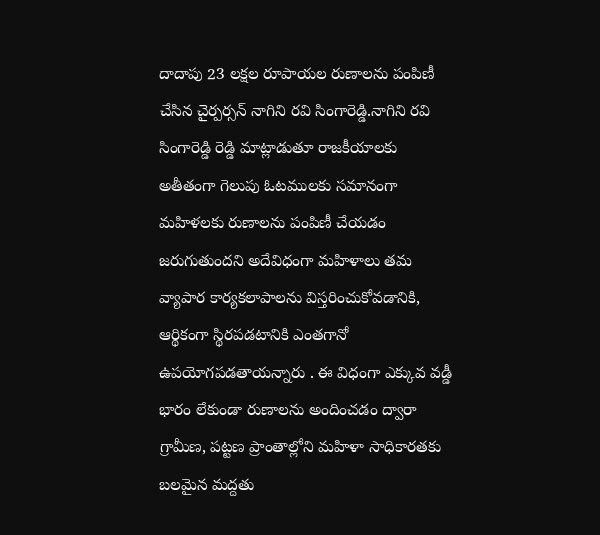దాదాపు 23 లక్షల రూపాయల రుణాలను పంపిణీ చేసిన చైర్పర్సన్ నాగిని రవి సింగారెడ్డి.నాగిని రవి సింగారెడ్డి రెడ్డి మాట్లాడుతూ రాజకీయాలకు అతీతంగా గెలుపు ఓటములకు సమానంగా మహిళలకు రుణాలను పంపిణీ చేయడం జరుగుతుందని అదేవిధంగా మహిళాలు తమ వ్యాపార కార్యకలాపాలను విస్తరించుకోవడానికి, ఆర్థికంగా స్థిరపడటానికి ఎంతగానో ఉపయోగపడతాయన్నారు . ఈ విధంగా ఎక్కువ వడ్డీ భారం లేకుండా రుణాలను అందించడం ద్వారా గ్రామీణ, పట్టణ ప్రాంతాల్లోని మహిళా సాధికారతకు బలమైన మద్దతు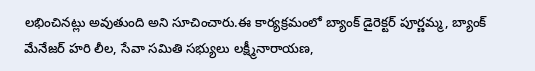లభించినట్లు అవుతుంది అని సూచించారు.ఈ కార్యక్రమంలో బ్యాంక్ డైరెక్టర్ పూర్ణమ్మ, బ్యాంక్ మేనేజర్ హరి లీల, సేవా సమితి సభ్యులు లక్ష్మీనారాయణ,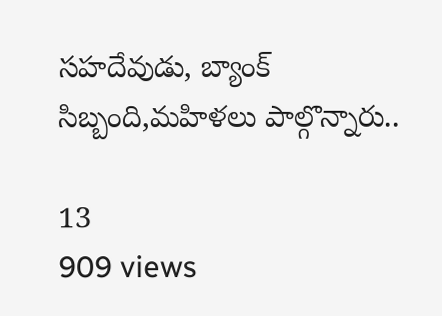సహదేవుడు, బ్యాంక్ సిబ్బంది,మహిళలు పాల్గొన్నారు..

13
909 views